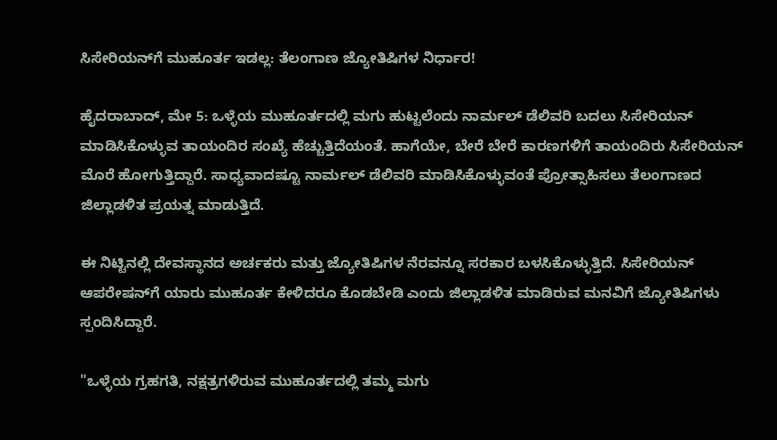ಸಿಸೇರಿಯನ್‌ಗೆ ಮುಹೂರ್ತ ಇಡಲ್ಲ: ತೆಲಂಗಾಣ ಜ್ಯೋತಿಷಿಗಳ ನಿರ್ಧಾರ!

ಹೈದರಾಬಾದ್, ಮೇ 5: ಒಳ್ಳೆಯ ಮುಹೂರ್ತದಲ್ಲಿ ಮಗು ಹುಟ್ಟಲೆಂದು ನಾರ್ಮಲ್ ಡೆಲಿವರಿ ಬದಲು ಸಿಸೇರಿಯನ್ ಮಾಡಿಸಿಕೊಳ್ಳುವ ತಾಯಂದಿರ ಸಂಖ್ಯೆ ಹೆಚ್ಚುತ್ತಿದೆಯಂತೆ. ಹಾಗೆಯೇ, ಬೇರೆ ಬೇರೆ ಕಾರಣಗಳಿಗೆ ತಾಯಂದಿರು ಸಿಸೇರಿಯನ್ ಮೊರೆ ಹೋಗುತ್ತಿದ್ದಾರೆ. ಸಾಧ್ಯವಾದಷ್ಟೂ ನಾರ್ಮಲ್ ಡೆಲಿವರಿ ಮಾಡಿಸಿಕೊಳ್ಳುವಂತೆ ಪ್ರೋತ್ಸಾಹಿಸಲು ತೆಲಂಗಾಣದ ಜಿಲ್ಲಾಡಳಿತ ಪ್ರಯತ್ನ ಮಾಡುತ್ತಿದೆ.

ಈ ನಿಟ್ಟಿನಲ್ಲಿ ದೇವಸ್ಥಾನದ ಅರ್ಚಕರು ಮತ್ತು ಜ್ಯೋತಿಷಿಗಳ ನೆರವನ್ನೂ ಸರಕಾರ ಬಳಸಿಕೊಳ್ಳುತ್ತಿದೆ. ಸಿಸೇರಿಯನ್ ಆಪರೇಷನ್‌ಗೆ ಯಾರು ಮುಹೂರ್ತ ಕೇಳಿದರೂ ಕೊಡಬೇಡಿ ಎಂದು ಜಿಲ್ಲಾಡಳಿತ ಮಾಡಿರುವ ಮನವಿಗೆ ಜ್ಯೋತಿಷಿಗಳು ಸ್ಪಂದಿಸಿದ್ದಾರೆ.

"ಒಳ್ಳೆಯ ಗ್ರಹಗತಿ, ನಕ್ಷತ್ರಗಳಿರುವ ಮುಹೂರ್ತದಲ್ಲಿ ತಮ್ಮ ಮಗು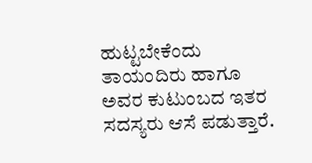ಹುಟ್ಟಬೇಕೆಂದು ತಾಯಂದಿರು ಹಾಗೂ ಅವರ ಕುಟುಂಬದ ಇತರ ಸದಸ್ಯರು ಆಸೆ ಪಡುತ್ತಾರೆ.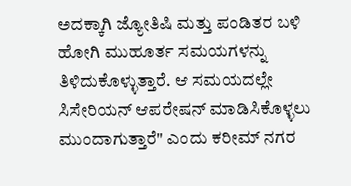ಅದಕ್ಕಾಗಿ ಜ್ಯೋತಿಷಿ ಮತ್ತು ಪಂಡಿತರ ಬಳಿ ಹೋಗಿ ಮುಹೂರ್ತ ಸಮಯಗಳನ್ನು ತಿಳಿದುಕೊಳ್ಳುತ್ತಾರೆ. ಆ ಸಮಯದಲ್ಲೇ ಸಿಸೇರಿಯನ್ ಆಪರೇಷನ್ ಮಾಡಿಸಿಕೊಳ್ಳಲು ಮುಂದಾಗುತ್ತಾರೆ" ಎಂದು ಕರೀಮ್ ನಗರ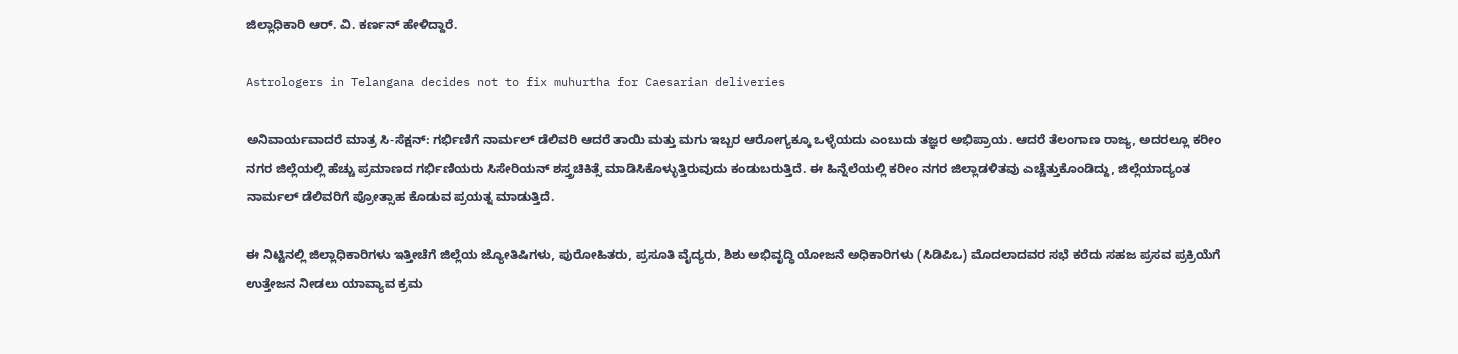ಜಿಲ್ಲಾಧಿಕಾರಿ ಆರ್. ವಿ. ಕರ್ಣನ್ ಹೇಳಿದ್ದಾರೆ.

Astrologers in Telangana decides not to fix muhurtha for Caesarian deliveries

ಅನಿವಾರ್ಯವಾದರೆ ಮಾತ್ರ ಸಿ-ಸೆಕ್ಷನ್: ಗರ್ಭಿಣಿಗೆ ನಾರ್ಮಲ್ ಡೆಲಿವರಿ ಆದರೆ ತಾಯಿ ಮತ್ತು ಮಗು ಇಬ್ಬರ ಆರೋಗ್ಯಕ್ಕೂ ಒಳ್ಳೆಯದು ಎಂಬುದು ತಜ್ಞರ ಅಭಿಪ್ರಾಯ. ಆದರೆ ತೆಲಂಗಾಣ ರಾಜ್ಯ, ಅದರಲ್ಲೂ ಕರೀಂ ನಗರ ಜಿಲ್ಲೆಯಲ್ಲಿ ಹೆಚ್ಚು ಪ್ರಮಾಣದ ಗರ್ಭಿಣಿಯರು ಸಿಸೇರಿಯನ್ ಶಸ್ತ್ರಚಿಕಿತ್ಸೆ ಮಾಡಿಸಿಕೊಳ್ಳುತ್ತಿರುವುದು ಕಂಡುಬರುತ್ತಿದೆ. ಈ ಹಿನ್ನೆಲೆಯಲ್ಲಿ ಕರೀಂ ನಗರ ಜಿಲ್ಲಾಡಳಿತವು ಎಚ್ಚೆತ್ತುಕೊಂಡಿದ್ದು, ಜಿಲ್ಲೆಯಾದ್ಯಂತ ನಾರ್ಮಲ್ ಡೆಲಿವರಿಗೆ ಪ್ರೋತ್ಸಾಹ ಕೊಡುವ ಪ್ರಯತ್ನ ಮಾಡುತ್ತಿದೆ.

ಈ ನಿಟ್ಟಿನಲ್ಲಿ ಜಿಲ್ಲಾಧಿಕಾರಿಗಳು ಇತ್ತೀಚೆಗೆ ಜಿಲ್ಲೆಯ ಜ್ಯೋತಿಷಿಗಳು, ಪುರೋಹಿತರು, ಪ್ರಸೂತಿ ವೈದ್ಯರು, ಶಿಶು ಅಭಿವೃದ್ಧಿ ಯೋಜನೆ ಅಧಿಕಾರಿಗಳು (ಸಿಡಿಪಿಒ) ಮೊದಲಾದವರ ಸಭೆ ಕರೆದು ಸಹಜ ಪ್ರಸವ ಪ್ರಕ್ರಿಯೆಗೆ ಉತ್ತೇಜನ ನೀಡಲು ಯಾವ್ಯಾವ ಕ್ರಮ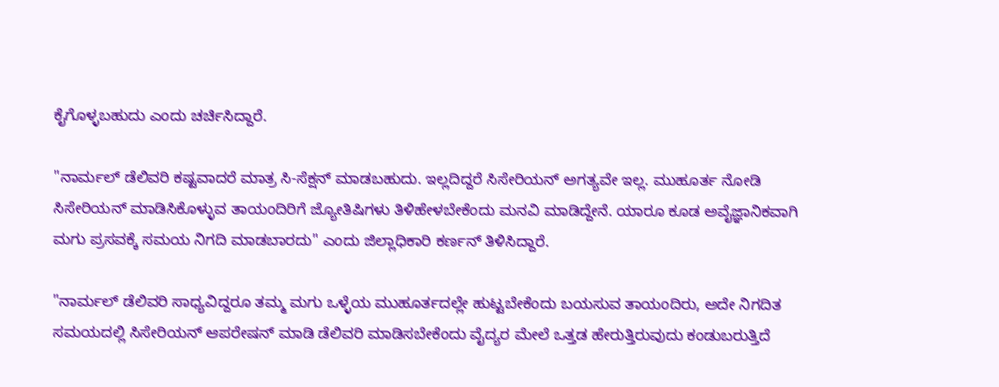ಕೈಗೊಳ್ಳಬಹುದು ಎಂದು ಚರ್ಚಿಸಿದ್ದಾರೆ.

"ನಾರ್ಮಲ್ ಡೆಲಿವರಿ ಕಷ್ಟವಾದರೆ ಮಾತ್ರ ಸಿ-ಸೆಕ್ಷನ್ ಮಾಡಬಹುದು. ಇಲ್ಲದಿದ್ದರೆ ಸಿಸೇರಿಯನ್ ಅಗತ್ಯವೇ ಇಲ್ಲ. ಮುಹೂರ್ತ ನೋಡಿ ಸಿಸೇರಿಯನ್ ಮಾಡಿಸಿಕೊಳ್ಳುವ ತಾಯಂದಿರಿಗೆ ಜ್ಯೋತಿಷಿಗಳು ತಿಳಿಹೇಳಬೇಕೆಂದು ಮನವಿ ಮಾಡಿದ್ದೇನೆ. ಯಾರೂ ಕೂಡ ಅವೈಜ್ಞಾನಿಕವಾಗಿ ಮಗು ಪ್ರಸವಕ್ಕೆ ಸಮಯ ನಿಗದಿ ಮಾಡಬಾರದು" ಎಂದು ಜಿಲ್ಲಾಧಿಕಾರಿ ಕರ್ಣನ್ ತಿಳಿಸಿದ್ದಾರೆ.

"ನಾರ್ಮಲ್ ಡೆಲಿವರಿ ಸಾಧ್ಯವಿದ್ದರೂ ತಮ್ಮ ಮಗು ಒಳ್ಳೆಯ ಮುಹೂರ್ತದಲ್ಲೇ ಹುಟ್ಟಬೇಕೆಂದು ಬಯಸುವ ತಾಯಂದಿರು, ಅದೇ ನಿಗದಿತ ಸಮಯದಲ್ಲಿ ಸಿಸೇರಿಯನ್ ಆಪರೇಷನ್ ಮಾಡಿ ಡೆಲಿವರಿ ಮಾಡಿಸಬೇಕೆಂದು ವೈದ್ಯರ ಮೇಲೆ ಒತ್ತಡ ಹೇರುತ್ತಿರುವುದು ಕಂಡುಬರುತ್ತಿದೆ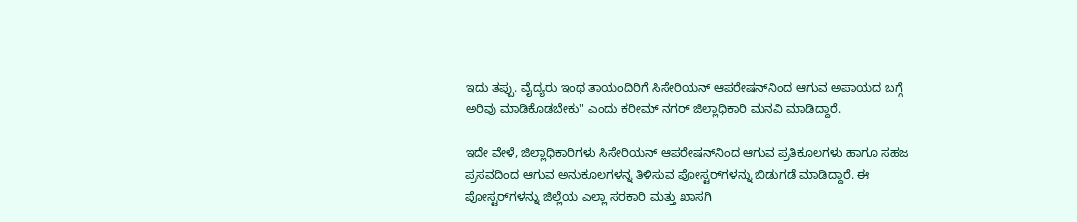ಇದು ತಪ್ಪು. ವೈದ್ಯರು ಇಂಥ ತಾಯಂದಿರಿಗೆ ಸಿಸೇರಿಯನ್ ಆಪರೇಷನ್‌ನಿಂದ ಆಗುವ ಅಪಾಯದ ಬಗ್ಗೆ ಅರಿವು ಮಾಡಿಕೊಡಬೇಕು" ಎಂದು ಕರೀಮ್ ನಗರ್ ಜಿಲ್ಲಾಧಿಕಾರಿ ಮನವಿ ಮಾಡಿದ್ದಾರೆ.

ಇದೇ ವೇಳೆ, ಜಿಲ್ಲಾಧಿಕಾರಿಗಳು ಸಿಸೇರಿಯನ್ ಆಪರೇಷನ್‌ನಿಂದ ಆಗುವ ಪ್ರತಿಕೂಲಗಳು ಹಾಗೂ ಸಹಜ ಪ್ರಸವದಿಂದ ಆಗುವ ಅನುಕೂಲಗಳನ್ನ ತಿಳಿಸುವ ಪೋಸ್ಟರ್‌ಗಳನ್ನು ಬಿಡುಗಡೆ ಮಾಡಿದ್ದಾರೆ. ಈ ಪೋಸ್ಟರ್‌ಗಳನ್ನು ಜಿಲ್ಲೆಯ ಎಲ್ಲಾ ಸರಕಾರಿ ಮತ್ತು ಖಾಸಗಿ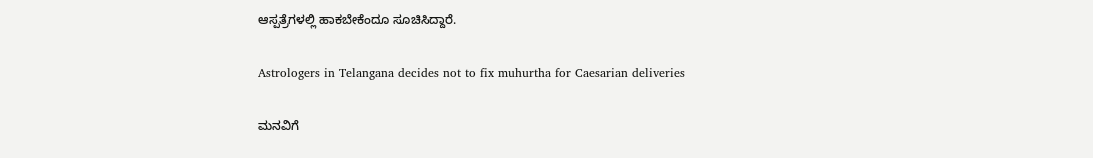ಆಸ್ಪತ್ರೆಗಳಲ್ಲಿ ಹಾಕಬೇಕೆಂದೂ ಸೂಚಿಸಿದ್ದಾರೆ.

Astrologers in Telangana decides not to fix muhurtha for Caesarian deliveries

ಮನವಿಗೆ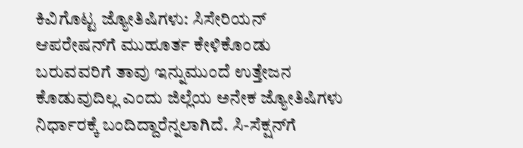ಕಿವಿಗೊಟ್ಟ ಜ್ಯೋತಿಷಿಗಳು: ಸಿಸೇರಿಯನ್ ಆಪರೇಷನ್‌ಗೆ ಮುಹೂರ್ತ ಕೇಳಿಕೊಂಡು ಬರುವವರಿಗೆ ತಾವು ಇನ್ನುಮುಂದೆ ಉತ್ತೇಜನ ಕೊಡುವುದಿಲ್ಲ ಎಂದು ಜಿಲ್ಲೆಯ ಅನೇಕ ಜ್ಯೋತಿಷಿಗಳು ನಿರ್ಧಾರಕ್ಕೆ ಬಂದಿದ್ದಾರೆನ್ನಲಾಗಿದೆ. ಸಿ-ಸೆಕ್ಷನ್‌ಗೆ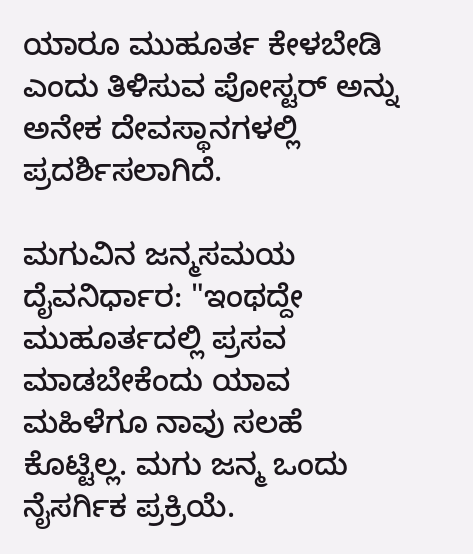ಯಾರೂ ಮುಹೂರ್ತ ಕೇಳಬೇಡಿ ಎಂದು ತಿಳಿಸುವ ಪೋಸ್ಟರ್ ಅನ್ನು ಅನೇಕ ದೇವಸ್ಥಾನಗಳಲ್ಲಿ ಪ್ರದರ್ಶಿಸಲಾಗಿದೆ.

ಮಗುವಿನ ಜನ್ಮಸಮಯ ದೈವನಿರ್ಧಾರ: "ಇಂಥದ್ದೇ ಮುಹೂರ್ತದಲ್ಲಿ ಪ್ರಸವ ಮಾಡಬೇಕೆಂದು ಯಾವ ಮಹಿಳೆಗೂ ನಾವು ಸಲಹೆ ಕೊಟ್ಟಿಲ್ಲ. ಮಗು ಜನ್ಮ ಒಂದು ನೈಸರ್ಗಿಕ ಪ್ರಕ್ರಿಯೆ.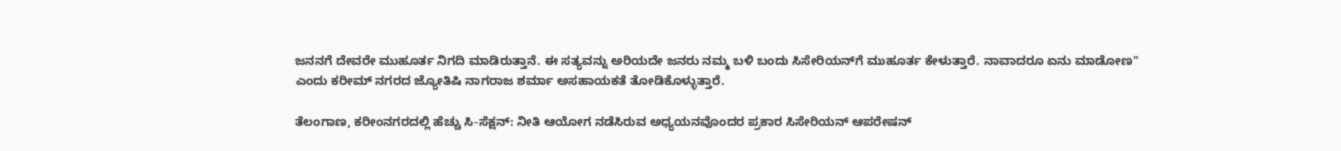ಜನನಗೆ ದೇವರೇ ಮುಹೂರ್ತ ನಿಗದಿ ಮಾಡಿರುತ್ತಾನೆ. ಈ ಸತ್ಯವನ್ನು ಅರಿಯದೇ ಜನರು ನಮ್ಮ ಬಳಿ ಬಂದು ಸಿಸೇರಿಯನ್‌ಗೆ ಮುಹೂರ್ತ ಕೇಳುತ್ತಾರೆ. ನಾವಾದರೂ ಏನು ಮಾಡೋಣ" ಎಂದು ಕರೀಮ್ ನಗರದ ಜ್ಯೋತಿಷಿ ನಾಗರಾಜ ಶರ್ಮಾ ಅಸಹಾಯಕತೆ ತೋಡಿಕೊಳ್ಳುತ್ತಾರೆ.

ತೆಲಂಗಾಣ, ಕರೀಂನಗರದಲ್ಲಿ ಹೆಚ್ಚು ಸಿ-ಸೆಕ್ಷನ್: ನೀತಿ ಆಯೋಗ ನಡೆಸಿರುವ ಅಧ್ಯಯನವೊಂದರ ಪ್ರಕಾರ ಸಿಸೇರಿಯನ್ ಆಪರೇಷನ್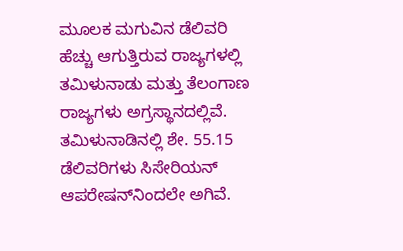ಮೂಲಕ ಮಗುವಿನ ಡೆಲಿವರಿ ಹೆಚ್ಚು ಆಗುತ್ತಿರುವ ರಾಜ್ಯಗಳಲ್ಲಿ ತಮಿಳುನಾಡು ಮತ್ತು ತೆಲಂಗಾಣ ರಾಜ್ಯಗಳು ಅಗ್ರಸ್ಥಾನದಲ್ಲಿವೆ. ತಮಿಳುನಾಡಿನಲ್ಲಿ ಶೇ. 55.15 ಡೆಲಿವರಿಗಳು ಸಿಸೇರಿಯನ್ ಆಪರೇಷನ್‌ನಿಂದಲೇ ಅಗಿವೆ.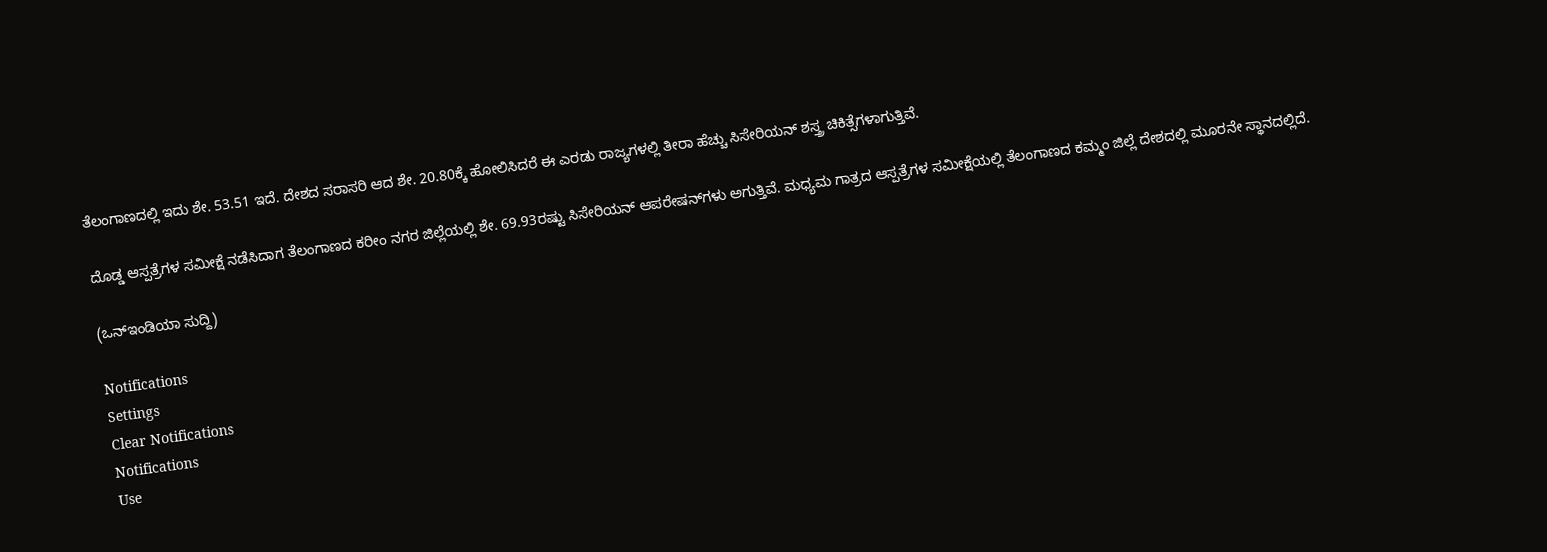ತೆಲಂಗಾಣದಲ್ಲಿ ಇದು ಶೇ. 53.51 ಇದೆ. ದೇಶದ ಸರಾಸರಿ ಆದ ಶೇ. 20.80ಕ್ಕೆ ಹೋಲಿಸಿದರೆ ಈ ಎರಡು ರಾಜ್ಯಗಳಲ್ಲಿ ತೀರಾ ಹೆಚ್ಚು ಸಿಸೇರಿಯನ್ ಶಸ್ತ್ರ ಚಿಕಿತ್ಸೆಗಳಾಗುತ್ತಿವೆ.

ದೊಡ್ಡ ಆಸ್ಪತ್ರೆಗಳ ಸಮೀಕ್ಷೆ ನಡೆಸಿದಾಗ ತೆಲಂಗಾಣದ ಕರೀಂ ನಗರ ಜಿಲ್ಲೆಯಲ್ಲಿ ಶೇ. 69.93ರಷ್ಟು ಸಿಸೇರಿಯನ್ ಆಪರೇಷನ್‌ಗಳು ಅಗುತ್ತಿವೆ. ಮಧ್ಯಮ ಗಾತ್ರದ ಆಸ್ಪತ್ರೆಗಳ ಸಮೀಕ್ಷೆಯಲ್ಲಿ ತೆಲಂಗಾಣದ ಕಮ್ಮಂ ಜಿಲ್ಲೆ ದೇಶದಲ್ಲಿ ಮೂರನೇ ಸ್ಥಾನದಲ್ಲಿದೆ.

(ಒನ್ಇಂಡಿಯಾ ಸುದ್ದಿ)

Notifications
Settings
Clear Notifications
Notifications
Use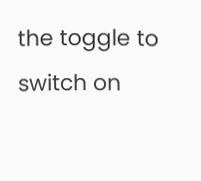the toggle to switch on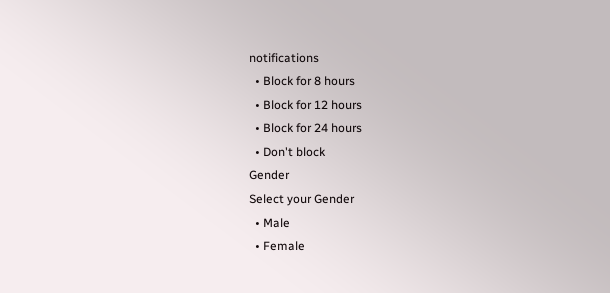notifications
  • Block for 8 hours
  • Block for 12 hours
  • Block for 24 hours
  • Don't block
Gender
Select your Gender
  • Male
  • Female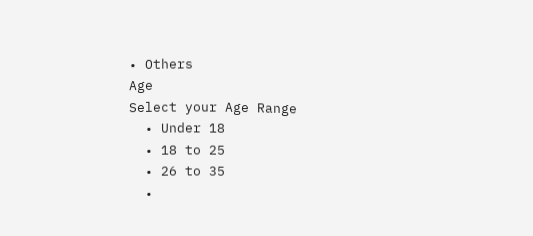• Others
Age
Select your Age Range
  • Under 18
  • 18 to 25
  • 26 to 35
  •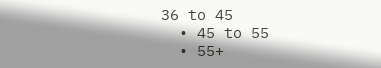36 to 45
  • 45 to 55
  • 55+